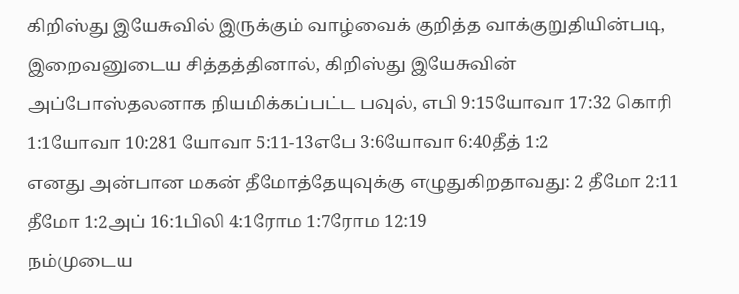கிறிஸ்து இயேசுவில் இருக்கும் வாழ்வைக் குறித்த வாக்குறுதியின்படி, இறைவனுடைய சித்தத்தினால், கிறிஸ்து இயேசுவின் அப்போஸ்தலனாக நியமிக்கப்பட்ட பவுல், எபி 9:15யோவா 17:32 கொரி 1:1யோவா 10:281 யோவா 5:11-13எபே 3:6யோவா 6:40தீத் 1:2
எனது அன்பான மகன் தீமோத்தேயுவுக்கு எழுதுகிறதாவது: 2 தீமோ 2:11 தீமோ 1:2அப் 16:1பிலி 4:1ரோம 1:7ரோம 12:19
நம்முடைய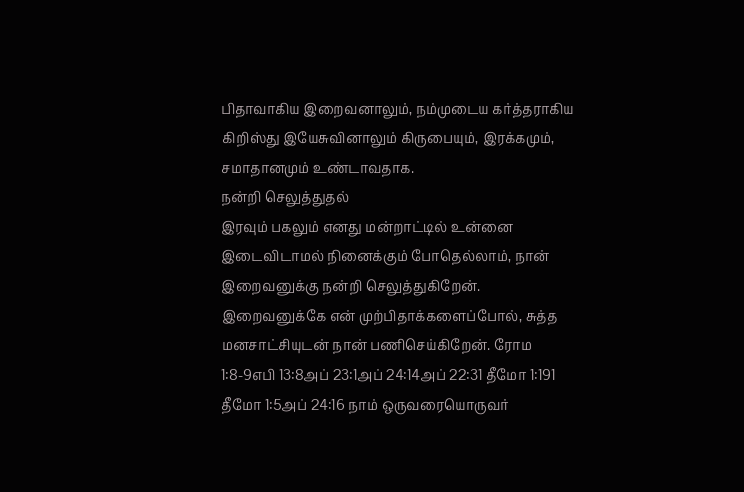பிதாவாகிய இறைவனாலும், நம்முடைய கர்த்தராகிய கிறிஸ்து இயேசுவினாலும் கிருபையும், இரக்கமும், சமாதானமும் உண்டாவதாக.
நன்றி செலுத்துதல்
இரவும் பகலும் எனது மன்றாட்டில் உன்னை இடைவிடாமல் நினைக்கும் போதெல்லாம், நான் இறைவனுக்கு நன்றி செலுத்துகிறேன். இறைவனுக்கே என் முற்பிதாக்களைப்போல், சுத்த மனசாட்சியுடன் நான் பணிசெய்கிறேன். ரோம 1:8-9எபி 13:8அப் 23:1அப் 24:14அப் 22:31 தீமோ 1:191 தீமோ 1:5அப் 24:16 நாம் ஒருவரையொருவர்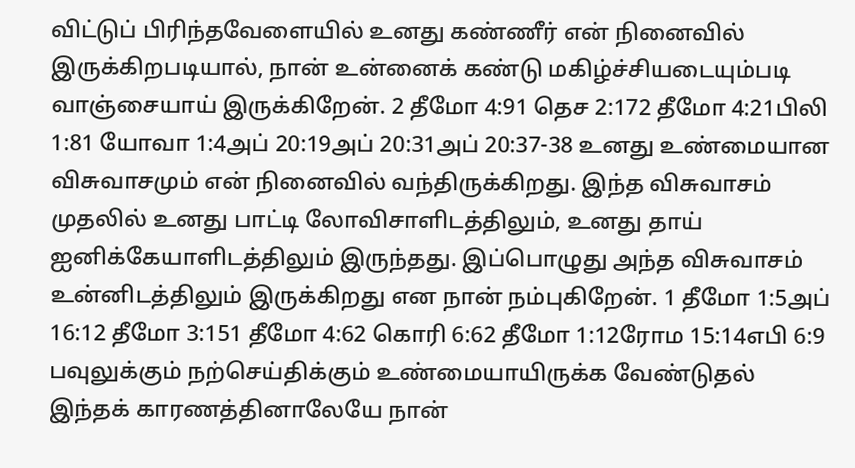விட்டுப் பிரிந்தவேளையில் உனது கண்ணீர் என் நினைவில் இருக்கிறபடியால், நான் உன்னைக் கண்டு மகிழ்ச்சியடையும்படி வாஞ்சையாய் இருக்கிறேன். 2 தீமோ 4:91 தெச 2:172 தீமோ 4:21பிலி 1:81 யோவா 1:4அப் 20:19அப் 20:31அப் 20:37-38 உனது உண்மையான விசுவாசமும் என் நினைவில் வந்திருக்கிறது. இந்த விசுவாசம் முதலில் உனது பாட்டி லோவிசாளிடத்திலும், உனது தாய் ஐனிக்கேயாளிடத்திலும் இருந்தது. இப்பொழுது அந்த விசுவாசம் உன்னிடத்திலும் இருக்கிறது என நான் நம்புகிறேன். 1 தீமோ 1:5அப் 16:12 தீமோ 3:151 தீமோ 4:62 கொரி 6:62 தீமோ 1:12ரோம 15:14எபி 6:9
பவுலுக்கும் நற்செய்திக்கும் உண்மையாயிருக்க வேண்டுதல்
இந்தக் காரணத்தினாலேயே நான்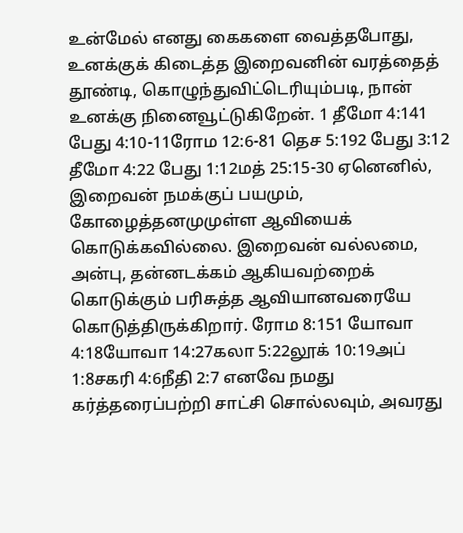உன்மேல் எனது கைகளை வைத்தபோது, உனக்குக் கிடைத்த இறைவனின் வரத்தைத் தூண்டி, கொழுந்துவிட்டெரியும்படி, நான் உனக்கு நினைவூட்டுகிறேன். 1 தீமோ 4:141 பேது 4:10-11ரோம 12:6-81 தெச 5:192 பேது 3:12 தீமோ 4:22 பேது 1:12மத் 25:15-30 ஏனெனில், இறைவன் நமக்குப் பயமும், கோழைத்தனமுமுள்ள ஆவியைக் கொடுக்கவில்லை. இறைவன் வல்லமை, அன்பு, தன்னடக்கம் ஆகியவற்றைக் கொடுக்கும் பரிசுத்த ஆவியானவரையே கொடுத்திருக்கிறார். ரோம 8:151 யோவா 4:18யோவா 14:27கலா 5:22லூக் 10:19அப் 1:8சகரி 4:6நீதி 2:7 எனவே நமது கர்த்தரைப்பற்றி சாட்சி சொல்லவும், அவரது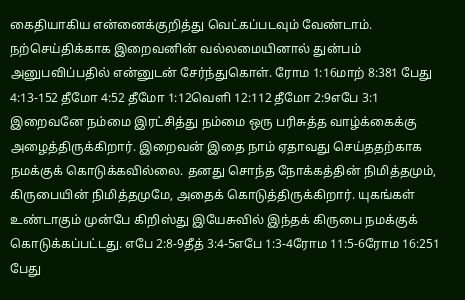கைதியாகிய என்னைக்குறித்து வெட்கப்படவும் வேண்டாம். நற்செய்திக்காக இறைவனின் வல்லமையினால் துன்பம் அனுபவிப்பதில் என்னுடன் சேர்ந்துகொள். ரோம 1:16மாற் 8:381 பேது 4:13-152 தீமோ 4:52 தீமோ 1:12வெளி 12:112 தீமோ 2:9எபே 3:1 இறைவனே நம்மை இரட்சித்து நம்மை ஒரு பரிசுத்த வாழ்க்கைக்கு அழைத்திருக்கிறார். இறைவன் இதை நாம் ஏதாவது செய்ததற்காக நமக்குக் கொடுக்கவில்லை. தனது சொந்த நோக்கத்தின் நிமித்தமும், கிருபையின் நிமித்தமுமே, அதைக் கொடுத்திருக்கிறார். யுகங்கள் உண்டாகும் முன்பே கிறிஸ்து இயேசுவில் இந்தக் கிருபை நமக்குக் கொடுக்கப்பட்டது. எபே 2:8-9தீத் 3:4-5எபே 1:3-4ரோம 11:5-6ரோம 16:251 பேது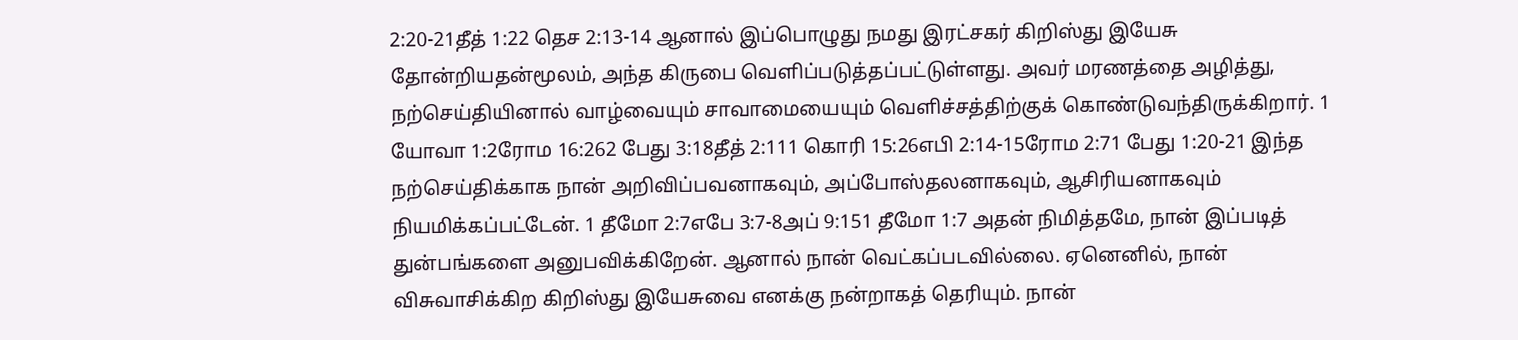2:20-21தீத் 1:22 தெச 2:13-14 ஆனால் இப்பொழுது நமது இரட்சகர் கிறிஸ்து இயேசு தோன்றியதன்மூலம், அந்த கிருபை வெளிப்படுத்தப்பட்டுள்ளது. அவர் மரணத்தை அழித்து, நற்செய்தியினால் வாழ்வையும் சாவாமையையும் வெளிச்சத்திற்குக் கொண்டுவந்திருக்கிறார். 1 யோவா 1:2ரோம 16:262 பேது 3:18தீத் 2:111 கொரி 15:26எபி 2:14-15ரோம 2:71 பேது 1:20-21 இந்த நற்செய்திக்காக நான் அறிவிப்பவனாகவும், அப்போஸ்தலனாகவும், ஆசிரியனாகவும் நியமிக்கப்பட்டேன். 1 தீமோ 2:7எபே 3:7-8அப் 9:151 தீமோ 1:7 அதன் நிமித்தமே, நான் இப்படித் துன்பங்களை அனுபவிக்கிறேன். ஆனால் நான் வெட்கப்படவில்லை. ஏனெனில், நான் விசுவாசிக்கிற கிறிஸ்து இயேசுவை எனக்கு நன்றாகத் தெரியும். நான்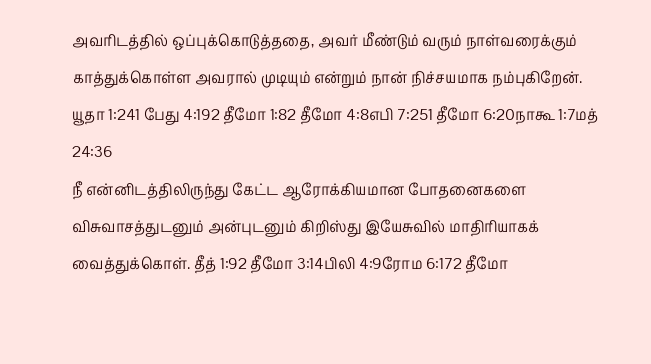அவரிடத்தில் ஒப்புக்கொடுத்ததை, அவர் மீண்டும் வரும் நாள்வரைக்கும் காத்துக்கொள்ள அவரால் முடியும் என்றும் நான் நிச்சயமாக நம்புகிறேன். யூதா 1:241 பேது 4:192 தீமோ 1:82 தீமோ 4:8எபி 7:251 தீமோ 6:20நாகூ 1:7மத் 24:36
நீ என்னிடத்திலிருந்து கேட்ட ஆரோக்கியமான போதனைகளை விசுவாசத்துடனும் அன்புடனும் கிறிஸ்து இயேசுவில் மாதிரியாகக் வைத்துக்கொள். தீத் 1:92 தீமோ 3:14பிலி 4:9ரோம 6:172 தீமோ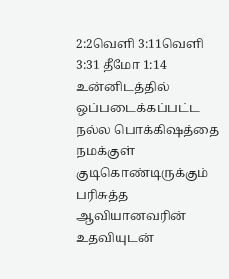2:2வெளி 3:11வெளி 3:31 தீமோ 1:14 உன்னிடத்தில் ஒப்படைக்கப்பட்ட நல்ல பொக்கிஷத்தை நமக்குள் குடிகொண்டிருக்கும் பரிசுத்த ஆவியானவரின் உதவியுடன்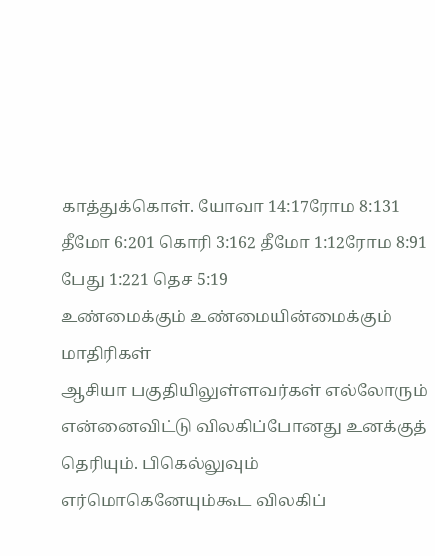காத்துக்கொள். யோவா 14:17ரோம 8:131 தீமோ 6:201 கொரி 3:162 தீமோ 1:12ரோம 8:91 பேது 1:221 தெச 5:19
உண்மைக்கும் உண்மையின்மைக்கும் மாதிரிகள்
ஆசியா பகுதியிலுள்ளவர்கள் எல்லோரும் என்னைவிட்டு விலகிப்போனது உனக்குத் தெரியும். பிகெல்லுவும் எர்மொகெனேயும்கூட விலகிப்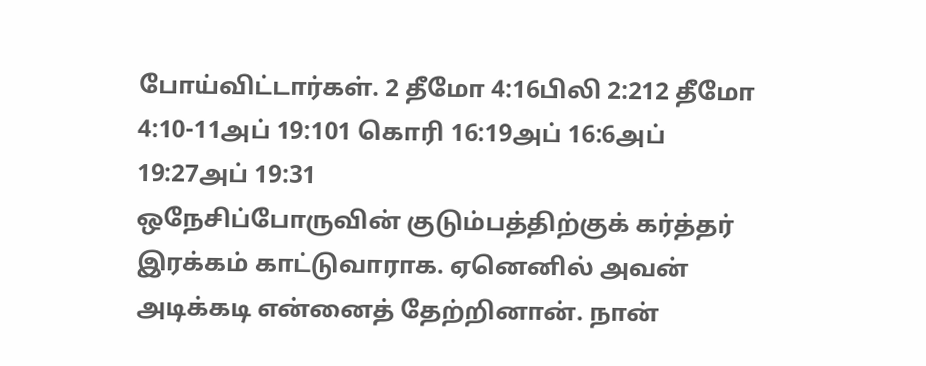போய்விட்டார்கள். 2 தீமோ 4:16பிலி 2:212 தீமோ 4:10-11அப் 19:101 கொரி 16:19அப் 16:6அப் 19:27அப் 19:31
ஒநேசிப்போருவின் குடும்பத்திற்குக் கர்த்தர் இரக்கம் காட்டுவாராக. ஏனெனில் அவன் அடிக்கடி என்னைத் தேற்றினான். நான்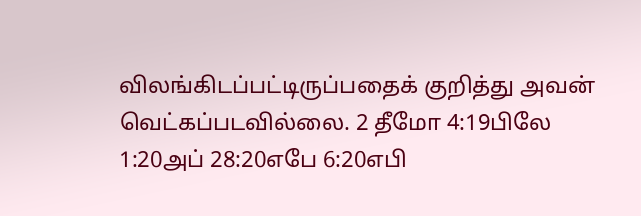விலங்கிடப்பட்டிருப்பதைக் குறித்து அவன் வெட்கப்படவில்லை. 2 தீமோ 4:19பிலே 1:20அப் 28:20எபே 6:20எபி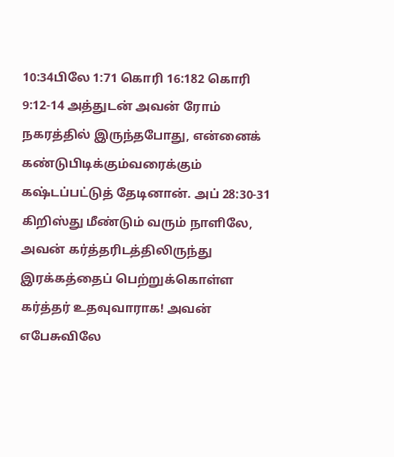10:34பிலே 1:71 கொரி 16:182 கொரி 9:12-14 அத்துடன் அவன் ரோம் நகரத்தில் இருந்தபோது, என்னைக் கண்டுபிடிக்கும்வரைக்கும் கஷ்டப்பட்டுத் தேடினான். அப் 28:30-31 கிறிஸ்து மீண்டும் வரும் நாளிலே, அவன் கர்த்தரிடத்திலிருந்து இரக்கத்தைப் பெற்றுக்கொள்ள கர்த்தர் உதவுவாராக! அவன் எபேசுவிலே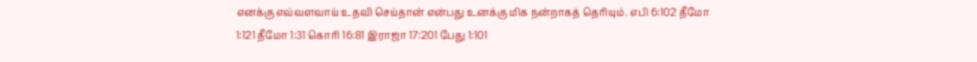எனக்கு எவ்வளவாய் உதவி செய்தான் என்பது உனக்கு மிக நன்றாகத் தெரியும். எபி 6:102 தீமோ 1:121 தீமோ 1:31 கொரி 16:81 இராஜா 17:201 பேது 1:101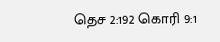தெச 2:192 கொரி 9:1